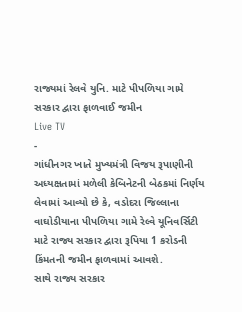રાજ્યમાં રેલવે યુનિ. માટે પીપળિયા ગામે સરકાર દ્વારા ફાળવાઈ જમીન
Live TV
-
ગાંધીનગર ખાતે મુખ્યમંત્રી વિજય રૂપાણીની અધ્યક્ષતામાં મળેલી કેબિનેટની બેઠકમાં નિર્ણય લેવામાં આવ્યો છે કે, વડોદરા જિલ્લાના વાઘોડીયાના પીપળિયા ગામે રેલ્વે યૂનિવર્સિટી માટે રાજ્ય સરકાર દ્વારા રૂપિયા 1 કરોડની કિંમતની જમીન ફાળવામાં આવશે.
સાથે રાજ્ય સરકાર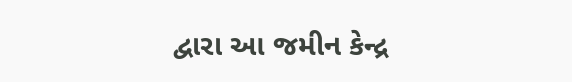દ્વારા આ જમીન કેન્દ્ર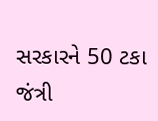સરકારને 50 ટકા જંત્રી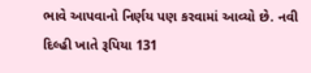ભાવે આપવાનો નિર્ણય પણ કરવામાં આવ્યો છે. નવી દિલ્હી ખાતે રૂપિયા 131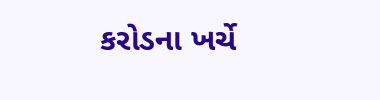કરોડના ખર્ચે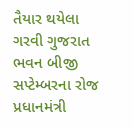તૈયાર થયેલા ગરવી ગુજરાત ભવન બીજી સપ્ટેમ્બરના રોજ પ્રધાનમંત્રી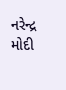નરેન્દ્ર મોદી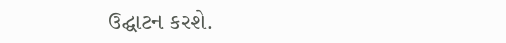ઉદ્ઘાટન કરશે.